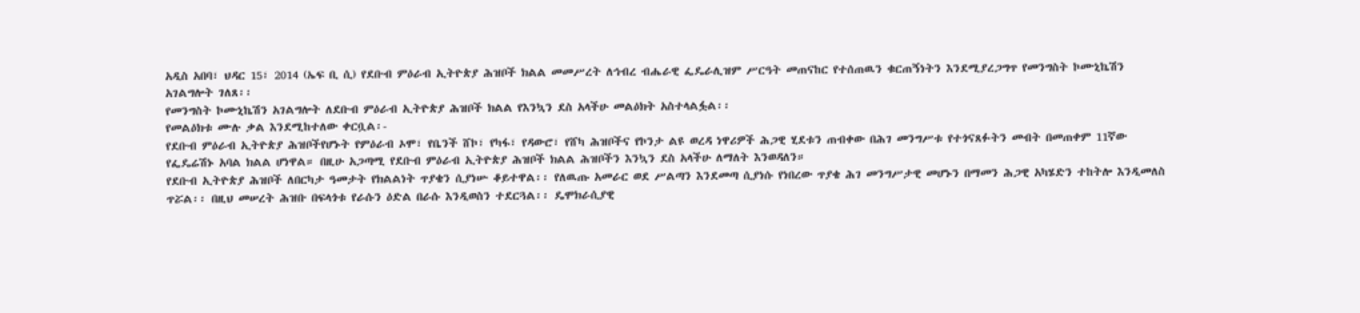አዲስ አበባ፣ ህዳር 15፣ 2014 (ኤፍ ቢ ሲ) የደቡብ ምዕራብ ኢትዮጵያ ሕዝቦች ክልል መመሥረት ለኅብረ ብሔራዊ ፌዴራሊዝም ሥርዓት መጠናከር የተሰጠዉን ቁርጠኝነትን እንደሚያረጋግጥ የመንግስት ኮሙኒኬሽን አገልግሎት ገለጸ፡፡
የመንግስት ኮሙኒኬሽን አገልግሎት ለደቡብ ምዕራብ ኢትዮጵያ ሕዝቦች ክልል የእንኳን ደስ አላችሁ መልዕክት አስተላልፏል፡፡
የመልዕክቱ ሙሉ ቃል እንደሚከተለው ቀርቧል፡-
የደቡብ ምዕራብ ኢትዮጵያ ሕዝቦችየሆኑት የምዕራብ ኦሞ፣ የቤንች ሸኮ፣ የካፋ፣ የዳውሮ፣ የሸካ ሕዝቦችና የኮንታ ልዩ ወረዳ ነዋሪዎች ሕጋዊ ሂደቱን ጠብቀው በሕገ መንግሥቱ የተጎናጸፉትን መብት በመጠቀም 11ኛው የፌዴሬሽኑ አባል ክልል ሆነዋል። በዚሁ አጋጣሚ የደቡብ ምዕራብ ኢትዮጵያ ሕዝቦች ክልል ሕዝቦችን እንኳን ደስ አላችሁ ለማለት እንወዳለን።
የደቡብ ኢትዮጵያ ሕዝቦች ለበርካታ ዓመታት የክልልነት ጥያቄን ሲያነሡ ቆይተዋል፡፡ የለዉጡ አመራር ወደ ሥልጣን እንደመጣ ሲያነሱ የነበረው ጥያቄ ሕገ መንግሥታዊ መሆኑን በማመን ሕጋዊ አካሄድን ተከትሎ እንዲመለስ ጥሯል፡፡ በዚህ መሠረት ሕዝቡ በፍላጎቱ የራሱን ዕድል በራሱ እንዲወስን ተደርጓል፡፡ ዴሞክራሲያዊ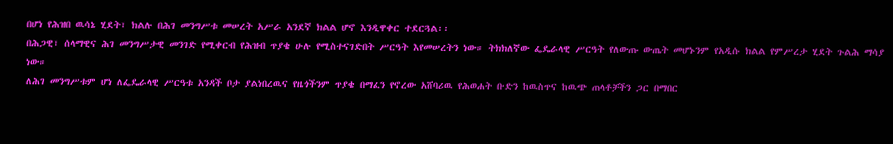በሆነ የሕዝበ ዉሳኔ ሂደት፣ ክልሉ በሕገ መንግሥቱ መሠረት አሥራ አንደኛ ክልል ሆኖ እንዲዋቀር ተደርጓል፡፡
በሕጋዊ፣ ሰላማዊና ሕገ መንግሥታዊ መንገድ የሚቀርብ የሕዝብ ጥያቄ ሁሉ የሚስተናገድበት ሥርዓት እየመሠረትን ነው። ትክክለኛው ፌዴራላዊ ሥርዓት የለውጡ ውጤት መሆኑንም የአዲሱ ክልል የምሥረታ ሂደት ጉልሕ ማሳያ ነው።
ለሕገ መንግሥቱም ሆነ ለፌዴራላዊ ሥርዓቱ አንዳች ቦታ ያልነበረዉና የዜጎችንም ጥያቄ በማፈን የኖረው አሸባሪዉ የሕወሐት ቡድን ከዉስጥና ከዉጭ ጠላቶቻችን ጋር በማበር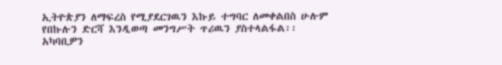ኢትዮጵያን ለማፍረስ የሚያደርገዉን እኩይ ተግባር ለመቀልበስ ሁሉም የበኩሉን ድርሻ እንዲወጣ መንግሥት ጥሪዉን ያስተላልፋል፡፡
አካባቢዎን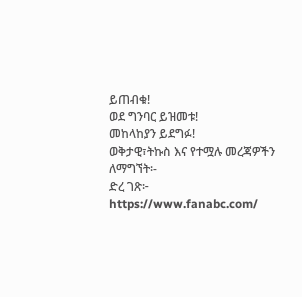ይጠብቁ!
ወደ ግንባር ይዝመቱ!
መከላከያን ይደግፉ!
ወቅታዊ፣ትኩስ እና የተሟሉ መረጃዎችን ለማግኘት፡-
ድረ ገጽ፦ https://www.fanabc.com/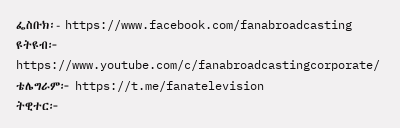ፌስቡክ፡- https://www.facebook.com/fanabroadcasting
ዩትዩብ፦ https://www.youtube.com/c/fanabroadcastingcorporate/
ቴሌግራም፦ https://t.me/fanatelevision
ትዊተር፦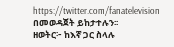https://twitter.com/fanatelevision በመወዳጀት ይከታተሉን፡፡
ዘወትር፦ ከእኛ ጋር ስላሉ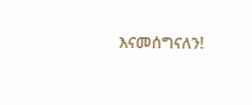እናመሰግናለን!